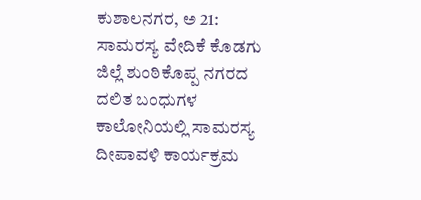ಕುಶಾಲನಗರ, ಅ 21: ಸಾಮರಸ್ಯ ವೇದಿಕೆ ಕೊಡಗು ಜಿಲ್ಲೆ ಶುಂಠಿಕೊಪ್ಪ ನಗರದ ದಲಿತ ಬಂಧುಗಳ ಕಾಲೋನಿಯಲ್ಲಿ ಸಾಮರಸ್ಯ ದೀಪಾವಳಿ ಕಾರ್ಯಕ್ರಮ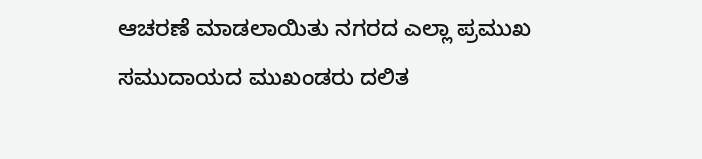ಆಚರಣೆ ಮಾಡಲಾಯಿತು ನಗರದ ಎಲ್ಲಾ ಪ್ರಮುಖ ಸಮುದಾಯದ ಮುಖಂಡರು ದಲಿತ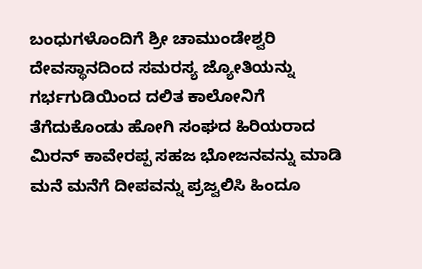ಬಂಧುಗಳೊಂದಿಗೆ ಶ್ರೀ ಚಾಮುಂಡೇಶ್ವರಿ ದೇವಸ್ಥಾನದಿಂದ ಸಮರಸ್ಯ ಜ್ಯೋತಿಯನ್ನು ಗರ್ಭಗುಡಿಯಿಂದ ದಲಿತ ಕಾಲೋನಿಗೆ ತೆಗೆದುಕೊಂಡು ಹೋಗಿ ಸಂಘದ ಹಿರಿಯರಾದ ಮಿರನ್ ಕಾವೇರಪ್ಪ ಸಹಜ ಭೋಜನವನ್ನು ಮಾಡಿ ಮನೆ ಮನೆಗೆ ದೀಪವನ್ನು ಪ್ರಜ್ವಲಿಸಿ ಹಿಂದೂ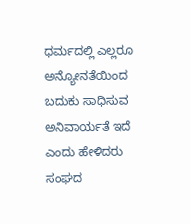ಧರ್ಮದಲ್ಲಿ ಎಲ್ಲರೂ ಅನ್ಯೋನತೆಯಿಂದ ಬದುಕು ಸಾಧಿಸುವ ಅನಿವಾರ್ಯತೆ ಇದೆ ಎಂದು ಹೇಳಿದರು
ಸಂಘದ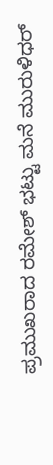ಪ್ರಮುಖರಾದ ರಮೇಶ್ ಭಟ್ಟು ಮನೆ ಮುರುಳಿಧರ್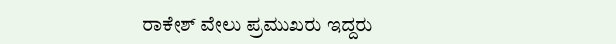ರಾಕೇಶ್ ವೇಲು ಪ್ರಮುಖರು ಇದ್ದರು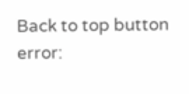Back to top button
error: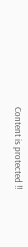Content is protected !!